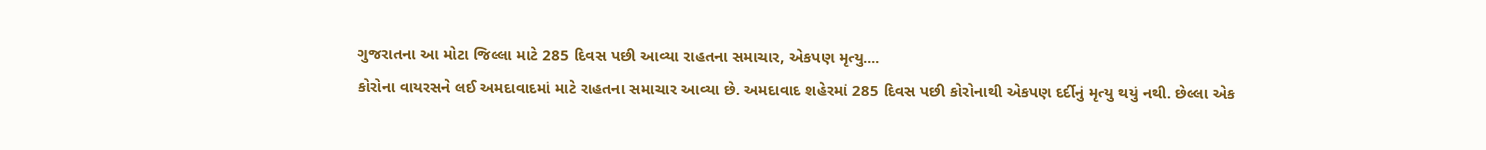ગુજરાતના આ મોટા જિલ્લા માટે 285 દિવસ પછી આવ્યા રાહતના સમાચાર, એકપણ મૃત્યુ....
કોરોના વાયરસને લઈ અમદાવાદમાં માટે રાહતના સમાચાર આવ્યા છે. અમદાવાદ શહેરમાં 285 દિવસ પછી કોરોનાથી એકપણ દર્દીનું મૃત્યુ થયું નથી. છેલ્લા એક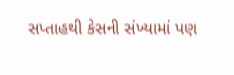સપ્તાહથી કેસની સંખ્યામાં પણ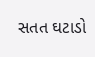સતત ઘટાડો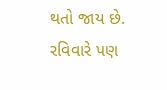થતો જાય છે. રવિવારે પણ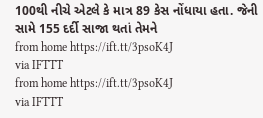100થી નીચે એટલે કે માત્ર 89 કેસ નોંધાયા હતા. જેની સામે 155 દર્દી સાજા થતાં તેમને
from home https://ift.tt/3psoK4J
via IFTTT
from home https://ift.tt/3psoK4J
via IFTTT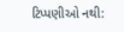ટિપ્પણીઓ નથી: